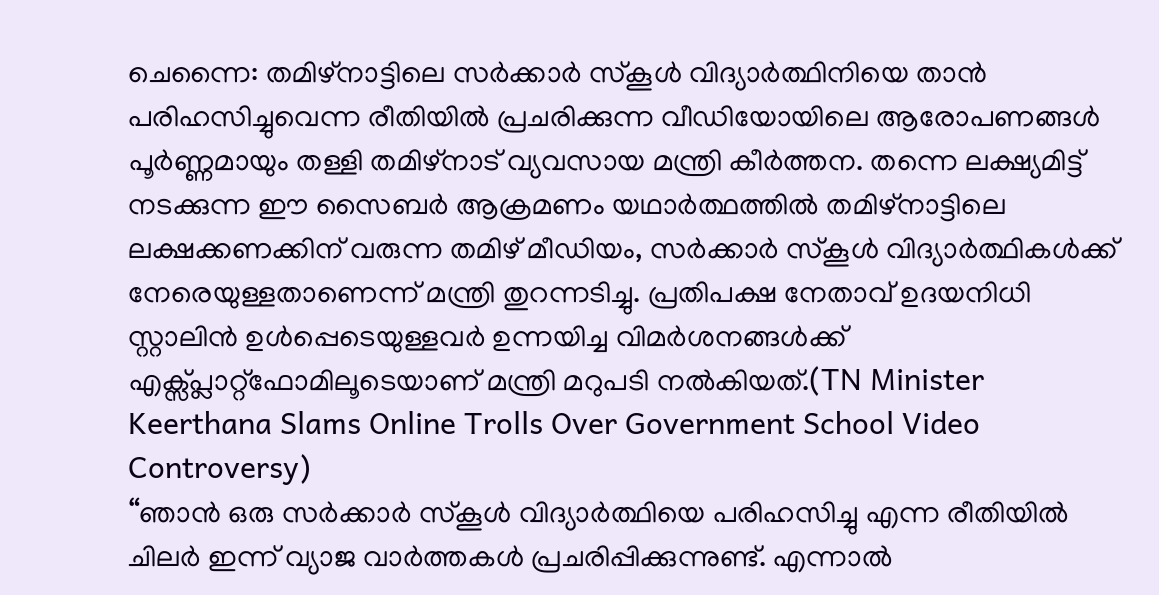ചെന്നൈ: തമിഴ്നാട്ടിലെ സർക്കാർ സ്കൂൾ വിദ്യാർത്ഥിനിയെ താൻ പരിഹസിച്ചുവെന്ന രീതിയിൽ പ്രചരിക്കുന്ന വീഡിയോയിലെ ആരോപണങ്ങൾ പൂർണ്ണമായും തള്ളി തമിഴ്നാട് വ്യവസായ മന്ത്രി കീർത്തന. തന്നെ ലക്ഷ്യമിട്ട് നടക്കുന്ന ഈ സൈബർ ആക്രമണം യഥാർത്ഥത്തിൽ തമിഴ്നാട്ടിലെ ലക്ഷക്കണക്കിന് വരുന്ന തമിഴ് മീഡിയം, സർക്കാർ സ്കൂൾ വിദ്യാർത്ഥികൾക്ക് നേരെയുള്ളതാണെന്ന് മന്ത്രി തുറന്നടിച്ചു. പ്രതിപക്ഷ നേതാവ് ഉദയനിധി സ്റ്റാലിൻ ഉൾപ്പെടെയുള്ളവർ ഉന്നയിച്ച വിമർശനങ്ങൾക്ക് എക്സ്പ്ലാറ്റ്ഫോമിലൂടെയാണ് മന്ത്രി മറുപടി നൽകിയത്.(TN Minister Keerthana Slams Online Trolls Over Government School Video Controversy)
“ഞാൻ ഒരു സർക്കാർ സ്കൂൾ വിദ്യാർത്ഥിയെ പരിഹസിച്ചു എന്ന രീതിയിൽ ചിലർ ഇന്ന് വ്യാജ വാർത്തകൾ പ്രചരിപ്പിക്കുന്നുണ്ട്. എന്നാൽ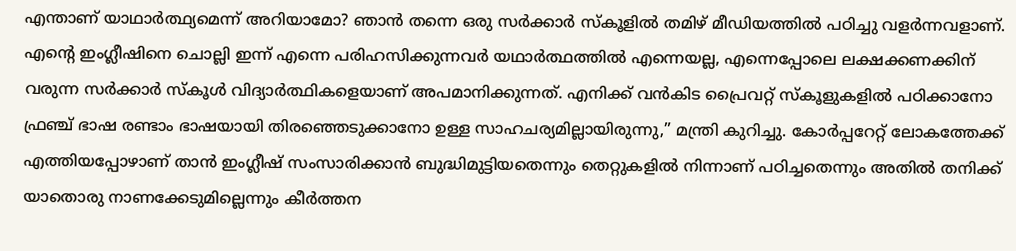എന്താണ് യാഥാർത്ഥ്യമെന്ന് അറിയാമോ? ഞാൻ തന്നെ ഒരു സർക്കാർ സ്കൂളിൽ തമിഴ് മീഡിയത്തിൽ പഠിച്ചു വളർന്നവളാണ്. എന്റെ ഇംഗ്ലീഷിനെ ചൊല്ലി ഇന്ന് എന്നെ പരിഹസിക്കുന്നവർ യഥാർത്ഥത്തിൽ എന്നെയല്ല, എന്നെപ്പോലെ ലക്ഷക്കണക്കിന് വരുന്ന സർക്കാർ സ്കൂൾ വിദ്യാർത്ഥികളെയാണ് അപമാനിക്കുന്നത്. എനിക്ക് വൻകിട പ്രൈവറ്റ് സ്കൂളുകളിൽ പഠിക്കാനോ ഫ്രഞ്ച് ഭാഷ രണ്ടാം ഭാഷയായി തിരഞ്ഞെടുക്കാനോ ഉള്ള സാഹചര്യമില്ലായിരുന്നു,” മന്ത്രി കുറിച്ചു. കോർപ്പറേറ്റ് ലോകത്തേക്ക് എത്തിയപ്പോഴാണ് താൻ ഇംഗ്ലീഷ് സംസാരിക്കാൻ ബുദ്ധിമുട്ടിയതെന്നും തെറ്റുകളിൽ നിന്നാണ് പഠിച്ചതെന്നും അതിൽ തനിക്ക് യാതൊരു നാണക്കേടുമില്ലെന്നും കീർത്തന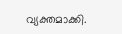വ്യക്തമാക്കി.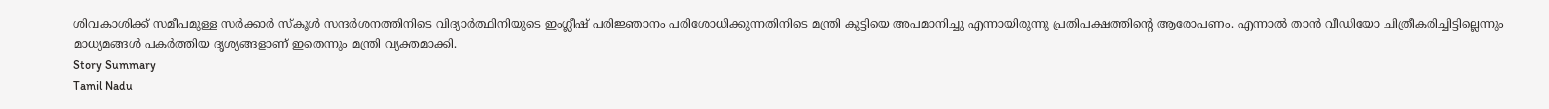ശിവകാശിക്ക് സമീപമുള്ള സർക്കാർ സ്കൂൾ സന്ദർശനത്തിനിടെ വിദ്യാർത്ഥിനിയുടെ ഇംഗ്ലീഷ് പരിജ്ഞാനം പരിശോധിക്കുന്നതിനിടെ മന്ത്രി കുട്ടിയെ അപമാനിച്ചു എന്നായിരുന്നു പ്രതിപക്ഷത്തിന്റെ ആരോപണം. എന്നാൽ താൻ വീഡിയോ ചിത്രീകരിച്ചിട്ടില്ലെന്നും മാധ്യമങ്ങൾ പകർത്തിയ ദൃശ്യങ്ങളാണ് ഇതെന്നും മന്ത്രി വ്യക്തമാക്കി.
Story Summary
Tamil Nadu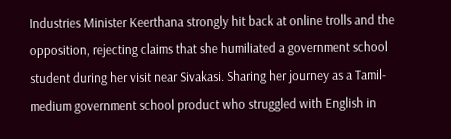Industries Minister Keerthana strongly hit back at online trolls and the opposition, rejecting claims that she humiliated a government school student during her visit near Sivakasi. Sharing her journey as a Tamil-medium government school product who struggled with English in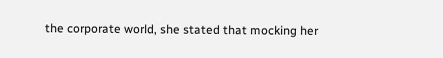the corporate world, she stated that mocking her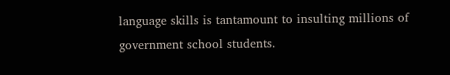language skills is tantamount to insulting millions of government school students.